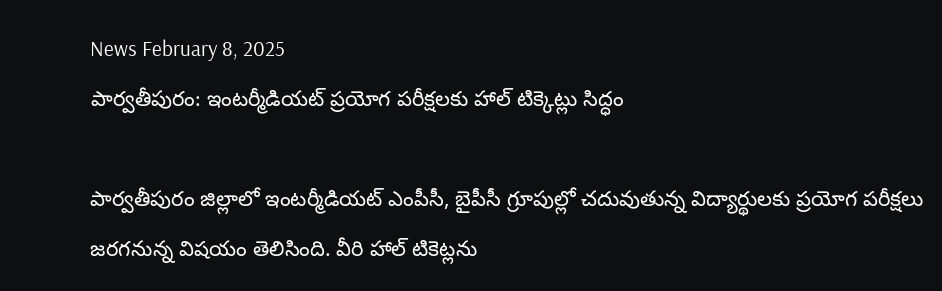News February 8, 2025
పార్వతీపురం: ఇంటర్మీడియట్ ప్రయోగ పరీక్షలకు హాల్ టిక్కెట్లు సిద్ధం

పార్వతీపురం జిల్లాలో ఇంటర్మీడియట్ ఎంపీసీ, బైపీసీ గ్రూపుల్లో చదువుతున్న విద్యార్థులకు ప్రయోగ పరీక్షలు జరగనున్న విషయం తెలిసింది. వీరి హాల్ టికెట్లను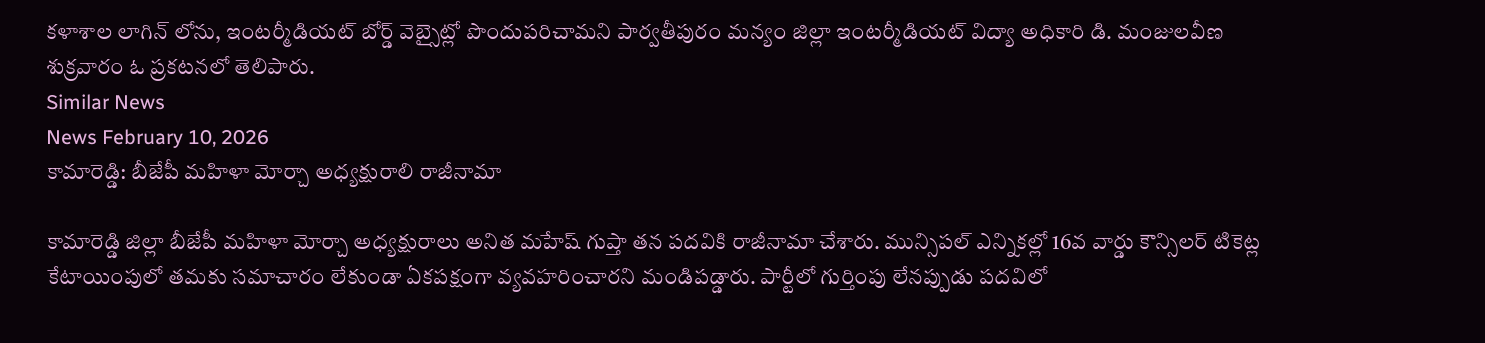కళాశాల లాగిన్ లోను, ఇంటర్మీడియట్ బోర్డ్ వెబ్సైట్లో పొందుపరిచామని పార్వతీపురం మన్యం జిల్లా ఇంటర్మీడియట్ విద్యా అధికారి డి. మంజులవీణ శుక్రవారం ఓ ప్రకటనలో తెలిపారు.
Similar News
News February 10, 2026
కామారెడ్డి: బీజేపీ మహిళా మోర్చా అధ్యక్షురాలి రాజీనామా

కామారెడ్డి జిల్లా బీజేపీ మహిళా మోర్చా అధ్యక్షురాలు అనిత మహేష్ గుప్తా తన పదవికి రాజీనామా చేశారు. మున్సిపల్ ఎన్నికల్లో 16వ వార్డు కౌన్సిలర్ టికెట్ల కేటాయింపులో తమకు సమాచారం లేకుండా ఏకపక్షంగా వ్యవహరించారని మండిపడ్డారు. పార్టీలో గుర్తింపు లేనప్పుడు పదవిలో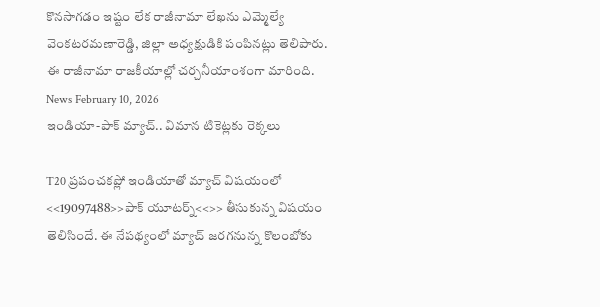కొనసాగడం ఇష్టం లేక రాజీనామా లేఖను ఎమ్మెల్యే వెంకటరమణారెడ్డి, జిల్లా అధ్యక్షుడికి పంపినట్లు తెలిపారు. ఈ రాజీనామా రాజకీయాల్లో చర్చనీయాంశంగా మారింది.
News February 10, 2026
ఇండియా-పాక్ మ్యాచ్.. విమాన టికెట్లకు రెక్కలు

T20 ప్రపంచకప్లో ఇండియాతో మ్యాచ్ విషయంలో <<19097488>>పాక్ యూటర్న్<<>> తీసుకున్న విషయం తెలిసిందే. ఈ నేపథ్యంలో మ్యాచ్ జరగనున్న కొలంబోకు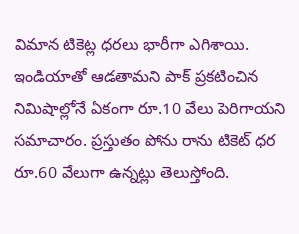విమాన టికెట్ల ధరలు భారీగా ఎగిశాయి. ఇండియాతో ఆడతామని పాక్ ప్రకటించిన నిమిషాల్లోనే ఏకంగా రూ.10 వేలు పెరిగాయని సమాచారం. ప్రస్తుతం పోను రాను టికెట్ ధర రూ.60 వేలుగా ఉన్నట్లు తెలుస్తోంది.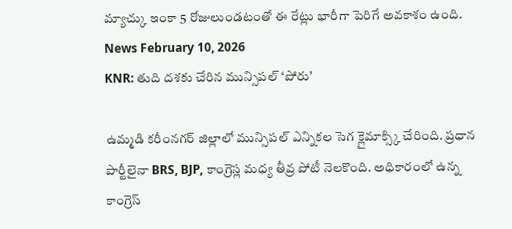మ్యాచ్కు ఇంకా 5 రోజులుండటంతో ఈ రేట్లు భారీగా పెరిగే అవకాశం ఉంది.
News February 10, 2026
KNR: తుది దశకు చేరిన మున్సిపల్ ‘పోరు’

ఉమ్మడి కరీంనగర్ జిల్లాలో మున్సిపల్ ఎన్నికల సెగ క్లైమాక్స్కి చేరింది. ప్రధాన పార్టీలైనా BRS, BJP, కాంగ్రెస్ల మధ్య తీవ్ర పోటీ నెలకొంది. అధికారంలో ఉన్న కాంగ్రెస్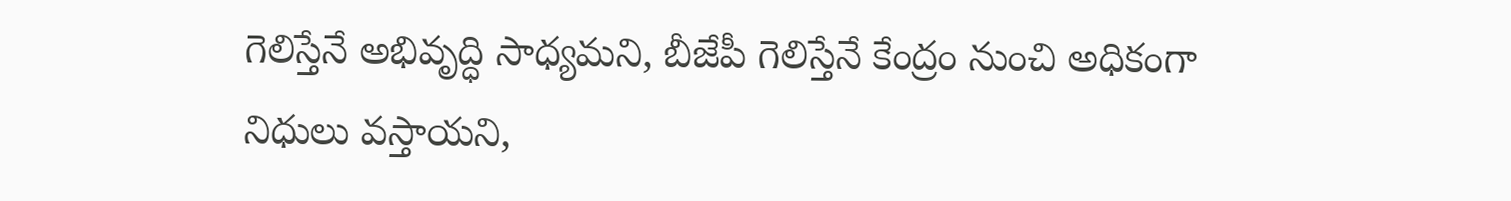గెలిస్తేనే అభివృద్ధి సాధ్యమని, బీజేపీ గెలిస్తేనే కేంద్రం నుంచి అధికంగా నిధులు వస్తాయని,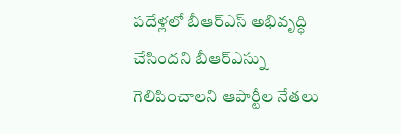పదేళ్లలో బీఆర్ఎస్ అభివృద్ధి చేసిందని బీఆర్ఎస్ను గెలిపించాలని ఆపార్టీల నేతలు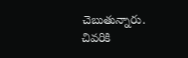చెబుతున్నారు. చివరికి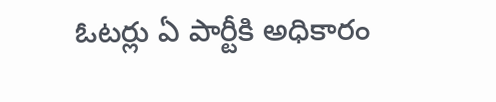ఓటర్లు ఏ పార్టీకి అధికారం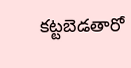కట్టబెడతారో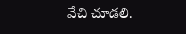వేచి చూడలి.